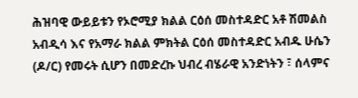ሕዝባዊ ውይይቱን የኦሮሚያ ክልል ርዕሰ መስተዳድር አቶ ሽመልስ አብዲሳ እና የአማራ ክልል ምክትል ርዕሰ መስተዳድር አብዱ ሁሴን (ዶ/ር) የመሩት ሲሆን በመድረኩ ህብረ ብሄራዊ አንድነትን ፣ ሰላምና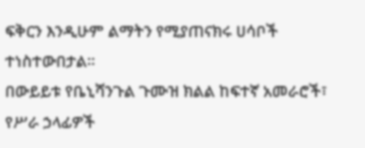ፍቅርን እንዲሁም ልማትን የሚያጠናክሩ ሀሳቦች ተነስተውበታል፡፡
በውይይቱ የቤኒሻንጉል ጉሙዝ ክልል ከፍተኛ አመራሮች፣ የሥራ ኃላፊዎች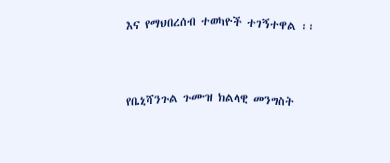እና የማህበረሰብ ተወካዮች ተገኝተዋል ፡፡



የቤኒሻንጉል ጉሙዝ ክልላዊ መንግስት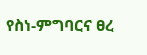የስነ-ምግባርና ፀረ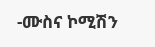-ሙስና ኮሚሽን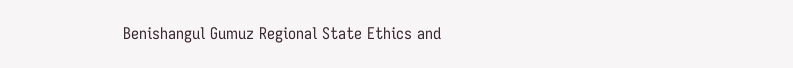Benishangul Gumuz Regional State Ethics and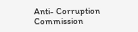Anti- Corruption Commission